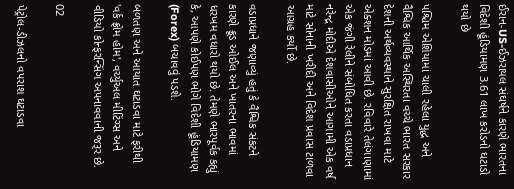ઈરાન-US-ઈઝરાયલ સંઘર્ષને કારણે ભારતના વિદેશી હૂંડિયામણ 3.61 લાખ કરોડનો ઘટાડો થયો છે

પશ્ચિમ એશિયામાં ચાલી રહેલા યુદ્ધ અને વૈશ્વિક આર્થિક અસ્થિરતા વચ્ચે ભારત સરકાર દેશની અર્થવ્યવસ્થાને સુરક્ષિત રાખવા માટે એક્શન મોડમાં આવી છે. રવિવારે તેલંગાણામાં એક જંગી રેલીને સંબોધિત કરતા વડાપ્રધાન નરેન્દ્ર મોદીએ દેશવાસીઓને આગામી એક વર્ષ માટે સોનાની ખરીદી અને વિદેશ પ્રવાસ ટાળવા આગ્રહ કર્યો છે.

વડાપ્રધાને જણાવ્યું હતું કે વૈશ્વિક સંકટને કારણે ક્રૂડ ઓઈલ અને ખાતરના ભાવમાં ધરખમ વધારો થયો છે. તેમણે ભારપૂર્વક કહ્યું કે, આપણે કોઈપણ ભોગે વિદેશી હૂંડિયામણ (Forex) બચાવવું પડશે.

બળતણ અને આયાત ઘટાડવા માટે ફરીથી 'વર્ક ફ્રોમ હોમ', વર્ચ્યુઅલ મીટિંગ્સ અને વીડિયો કોન્ફરન્સિંગ અપનાવવાની જરૂર છે.

02

પેટ્રોલ-ડીઝલનો વપરાશ ઘટાડવા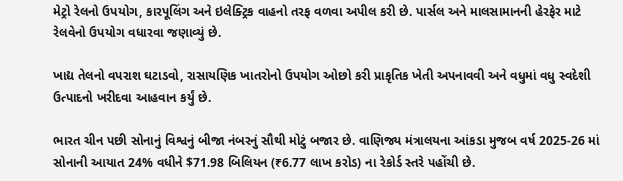મેટ્રો રેલનો ઉપયોગ, કારપૂલિંગ અને ઇલેક્ટ્રિક વાહનો તરફ વળવા અપીલ કરી છે. પાર્સલ અને માલસામાનની હેરફેર માટે રેલવેનો ઉપયોગ વધારવા જણાવ્યું છે.

ખાદ્ય તેલનો વપરાશ ઘટાડવો, રાસાયણિક ખાતરોનો ઉપયોગ ઓછો કરી પ્રાકૃતિક ખેતી અપનાવવી અને વધુમાં વધુ સ્વદેશી ઉત્પાદનો ખરીદવા આહવાન કર્યું છે.

ભારત ચીન પછી સોનાનું વિશ્વનું બીજા નંબરનું સૌથી મોટું બજાર છે. વાણિજ્ય મંત્રાલયના આંકડા મુજબ વર્ષ 2025-26 માં સોનાની આયાત 24% વધીને $71.98 બિલિયન (₹6.77 લાખ કરોડ) ના રેકોર્ડ સ્તરે પહોંચી છે.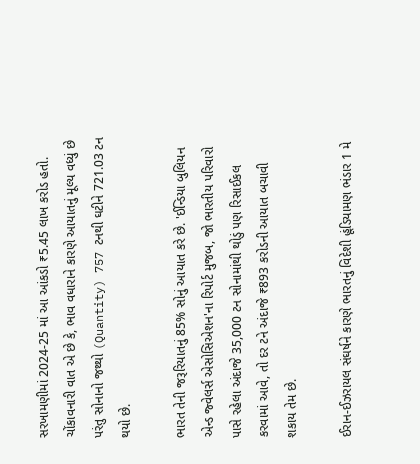સરખામણીમાં 2024-25 માં આ આંકડો ₹5.45 લાખ કરોડ હતો. ચોંકાવનારી વાત એ છે કે, ભાવ વધારાને કારણે આયાતનું મૂલ્ય વધ્યું છે પરંતુ સોનાનો જથ્થો (Quantity) 757 ટનથી ઘટીને 721.03 ટન થયો છે.

ભારત તેની જરૂરિયાતનું 85% સોનું આયાત કરે છે. 'ઈન્ડિયા બુલિયન એન્ડ જ્વેલર્સ એસોસિએશન'ના રિપોર્ટ મુજબ, જો ભારતીય પરિવારો પાસે રહેલા અંદાજે 35,000 ટન સોનામાંથી થોડું પણ રિસાઈકલ કરવામાં આવે, તો દર ટને અંદાજે ₹893 કરોડની આયાત બચાવી શકાય તેમ છે.

ઈરાન-ઈઝરાયલ સંઘર્ષને કારણે ભારતનું વિદેશી હૂંડિયામણ ભંડાર 1 મે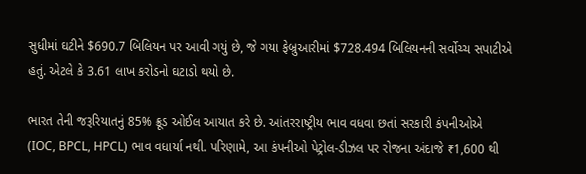સુધીમાં ઘટીને $690.7 બિલિયન પર આવી ગયું છે, જે ગયા ફેબ્રુઆરીમાં $728.494 બિલિયનની સર્વોચ્ચ સપાટીએ હતું. એટલે કે 3.61 લાખ કરોડનો ઘટાડો થયો છે.

ભારત તેની જરૂરિયાતનું 85% ક્રૂડ ઓઈલ આયાત કરે છે. આંતરરાષ્ટ્રીય ભાવ વધવા છતાં સરકારી કંપનીઓએ (IOC, BPCL, HPCL) ભાવ વધાર્યા નથી. પરિણામે, આ કંપનીઓ પેટ્રોલ-ડીઝલ પર રોજના અંદાજે ₹1,600 થી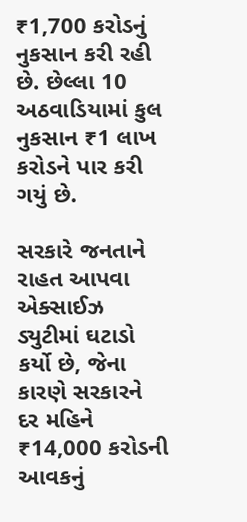₹1,700 કરોડનું નુકસાન કરી રહી છે. છેલ્લા 10 અઠવાડિયામાં કુલ નુકસાન ₹1 લાખ કરોડને પાર કરી ગયું છે.

સરકારે જનતાને રાહત આપવા એક્સાઈઝ ડ્યુટીમાં ઘટાડો કર્યો છે, જેના કારણે સરકારને દર મહિને ₹14,000 કરોડની આવકનું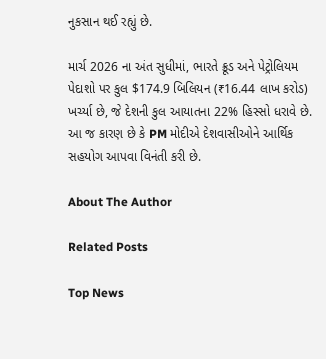નુકસાન થઈ રહ્યું છે.

માર્ચ 2026 ના અંત સુધીમાં, ભારતે ક્રૂડ અને પેટ્રોલિયમ પેદાશો પર કુલ $174.9 બિલિયન (₹16.44 લાખ કરોડ) ખર્ચ્યા છે, જે દેશની કુલ આયાતના 22% હિસ્સો ધરાવે છે. આ જ કારણ છે કે PM મોદીએ દેશવાસીઓને આર્થિક સહયોગ આપવા વિનંતી કરી છે.

About The Author

Related Posts

Top News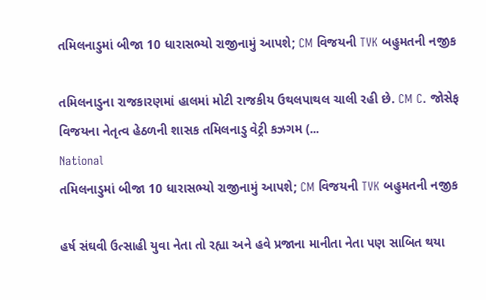તમિલનાડુમાં બીજા 10 ધારાસભ્યો રાજીનામું આપશે; CM વિજયની TVK બહુમતની નજીક

તમિલનાડુના રાજકારણમાં હાલમાં મોટી રાજકીય ઉથલપાથલ ચાલી રહી છે. CM C. જોસેફ વિજયના નેતૃત્વ હેઠળની શાસક તમિલનાડુ વેટ્રી કઝગમ (...
National
તમિલનાડુમાં બીજા 10 ધારાસભ્યો રાજીનામું આપશે; CM વિજયની TVK બહુમતની નજીક

હર્ષ સંઘવી ઉત્સાહી યુવા નેતા તો રહ્યા અને હવે પ્રજાના માનીતા નેતા પણ સાબિત થયા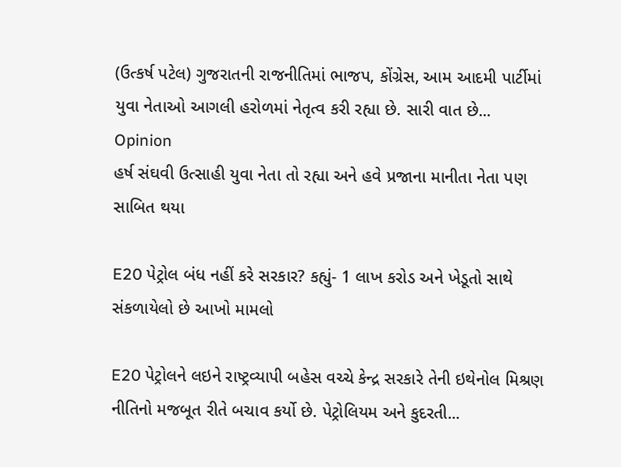(ઉત્કર્ષ પટેલ) ગુજરાતની રાજનીતિમાં ભાજપ, કોંગ્રેસ, આમ આદમી પાર્ટીમાં યુવા નેતાઓ આગલી હરોળમાં નેતૃત્વ કરી રહ્યા છે. સારી વાત છે...
Opinion
હર્ષ સંઘવી ઉત્સાહી યુવા નેતા તો રહ્યા અને હવે પ્રજાના માનીતા નેતા પણ સાબિત થયા

E20 પેટ્રોલ બંધ નહીં કરે સરકાર? કહ્યું- 1 લાખ કરોડ અને ખેડૂતો સાથે સંકળાયેલો છે આખો મામલો

E20 પેટ્રોલને લઇને રાષ્ટ્રવ્યાપી બહેસ વચ્ચે કેન્દ્ર સરકારે તેની ઇથેનોલ મિશ્રણ નીતિનો મજબૂત રીતે બચાવ કર્યો છે. પેટ્રોલિયમ અને કુદરતી...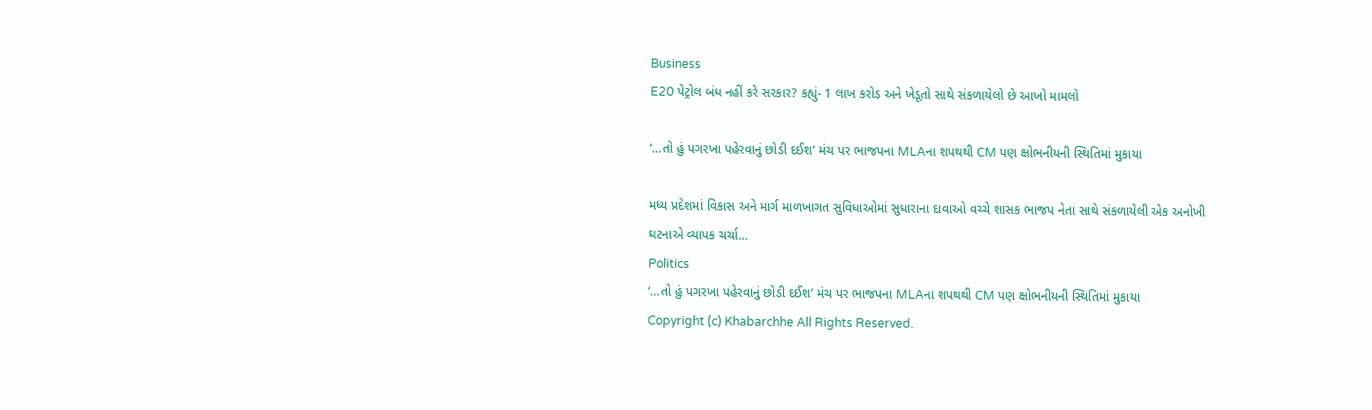Business
E20 પેટ્રોલ બંધ નહીં કરે સરકાર? કહ્યું- 1 લાખ કરોડ અને ખેડૂતો સાથે સંકળાયેલો છે આખો મામલો

‘…તો હું પગરખા પહેરવાનું છોડી દઈશ’ મંચ પર ભાજપના MLAના શપથથી CM પણ ક્ષોભનીયની સ્થિતિમાં મુકાયા

મધ્ય પ્રદેશમાં વિકાસ અને માર્ગ માળખાગત સુવિધાઓમાં સુધારાના દાવાઓ વચ્ચે શાસક ભાજપ નેતા સાથે સંકળાયેલી એક અનોખી ઘટનાએ વ્યાપક ચર્ચા...
Politics
‘…તો હું પગરખા પહેરવાનું છોડી દઈશ’ મંચ પર ભાજપના MLAના શપથથી CM પણ ક્ષોભનીયની સ્થિતિમાં મુકાયા
Copyright (c) Khabarchhe All Rights Reserved.